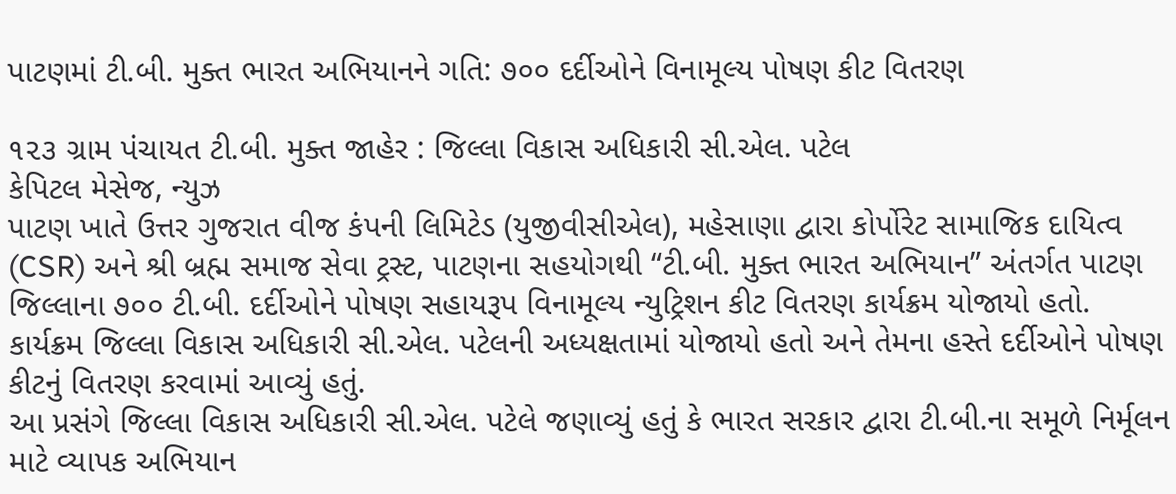પાટણમાં ટી.બી. મુક્ત ભારત અભિયાનને ગતિ: ૭૦૦ દર્દીઓને વિનામૂલ્ય પોષણ કીટ વિતરણ

૧૨૩ ગ્રામ પંચાયત ટી.બી. મુક્ત જાહેર : જિલ્લા વિકાસ અધિકારી સી.એલ. પટેલ
કેપિટલ મેસેજ, ન્યુઝ
પાટણ ખાતે ઉત્તર ગુજરાત વીજ કંપની લિમિટેડ (યુજીવીસીએલ), મહેસાણા દ્વારા કોર્પોરેટ સામાજિક દાયિત્વ (CSR) અને શ્રી બ્રહ્મ સમાજ સેવા ટ્રસ્ટ, પાટણના સહયોગથી “ટી.બી. મુક્ત ભારત અભિયાન” અંતર્ગત પાટણ જિલ્લાના ૭૦૦ ટી.બી. દર્દીઓને પોષણ સહાયરૂપ વિનામૂલ્ય ન્યુટ્રિશન કીટ વિતરણ કાર્યક્રમ યોજાયો હતો. કાર્યક્રમ જિલ્લા વિકાસ અધિકારી સી.એલ. પટેલની અધ્યક્ષતામાં યોજાયો હતો અને તેમના હસ્તે દર્દીઓને પોષણ કીટનું વિતરણ કરવામાં આવ્યું હતું.
આ પ્રસંગે જિલ્લા વિકાસ અધિકારી સી.એલ. પટેલે જણાવ્યું હતું કે ભારત સરકાર દ્વારા ટી.બી.ના સમૂળે નિર્મૂલન માટે વ્યાપક અભિયાન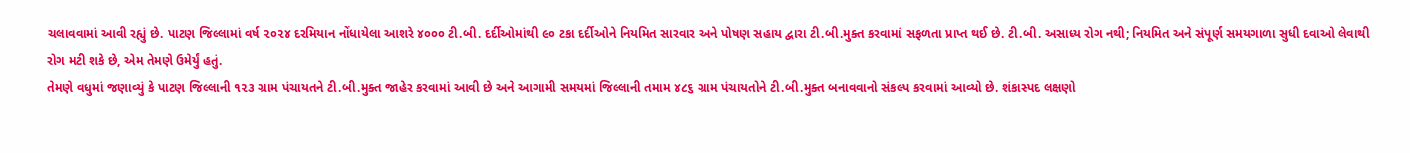ચલાવવામાં આવી રહ્યું છે. પાટણ જિલ્લામાં વર્ષ ૨૦૨૪ દરમિયાન નોંધાયેલા આશરે ૪૦૦૦ ટી.બી. દર્દીઓમાંથી ૯૦ ટકા દર્દીઓને નિયમિત સારવાર અને પોષણ સહાય દ્વારા ટી.બી.મુક્ત કરવામાં સફળતા પ્રાપ્ત થઈ છે. ટી.બી. અસાધ્ય રોગ નથી; નિયમિત અને સંપૂર્ણ સમયગાળા સુધી દવાઓ લેવાથી રોગ મટી શકે છે, એમ તેમણે ઉમેર્યું હતું.
તેમણે વધુમાં જણાવ્યું કે પાટણ જિલ્લાની ૧૨૩ ગ્રામ પંચાયતને ટી.બી.મુક્ત જાહેર કરવામાં આવી છે અને આગામી સમયમાં જિલ્લાની તમામ ૪૮૬ ગ્રામ પંચાયતોને ટી.બી.મુક્ત બનાવવાનો સંકલ્પ કરવામાં આવ્યો છે. શંકાસ્પદ લક્ષણો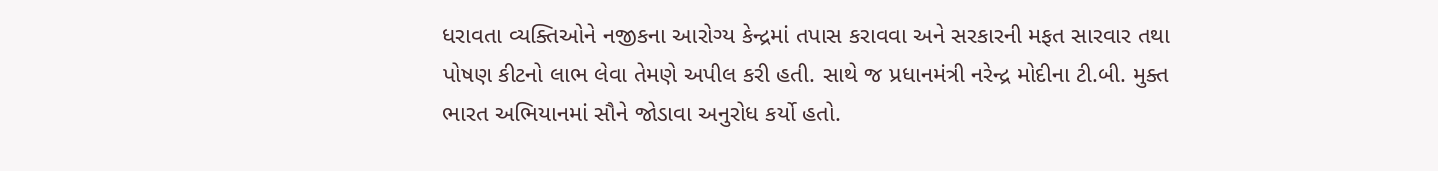ધરાવતા વ્યક્તિઓને નજીકના આરોગ્ય કેન્દ્રમાં તપાસ કરાવવા અને સરકારની મફત સારવાર તથા પોષણ કીટનો લાભ લેવા તેમણે અપીલ કરી હતી. સાથે જ પ્રધાનમંત્રી નરેન્દ્ર મોદીના ટી.બી. મુક્ત ભારત અભિયાનમાં સૌને જોડાવા અનુરોધ કર્યો હતો.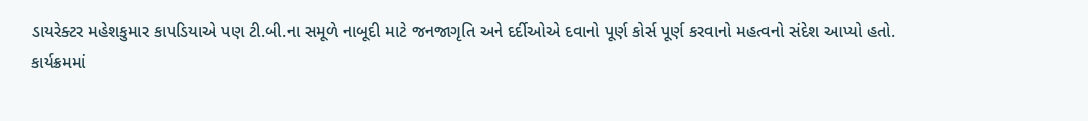ડાયરેક્ટર મહેશકુમાર કાપડિયાએ પણ ટી.બી.ના સમૂળે નાબૂદી માટે જનજાગૃતિ અને દર્દીઓએ દવાનો પૂર્ણ કોર્સ પૂર્ણ કરવાનો મહત્વનો સંદેશ આપ્યો હતો.
કાર્યક્રમમાં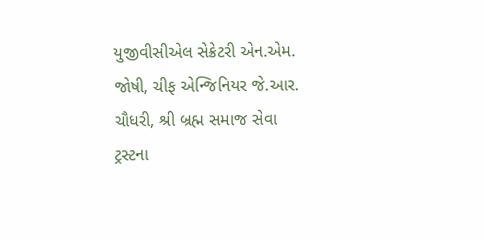યુજીવીસીએલ સેક્રેટરી એન.એમ. જોષી, ચીફ એન્જિનિયર જે.આર. ચૌધરી, શ્રી બ્રહ્મ સમાજ સેવા ટ્રસ્ટના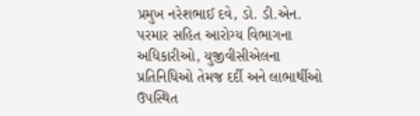પ્રમુખ નરેશભાઈ દવે, ડો. ડી.એન. પરમાર સહિત આરોગ્ય વિભાગના અધિકારીઓ, યુજીવીસીએલના પ્રતિનિધિઓ તેમજ દર્દી અને લાભાર્થીઓ ઉપસ્થિત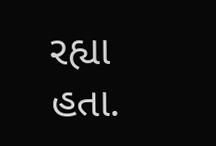રહ્યા હતા.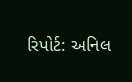રિપોર્ટ: અનિલ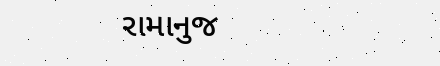રામાનુજ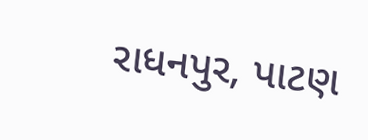રાધનપુર, પાટણ